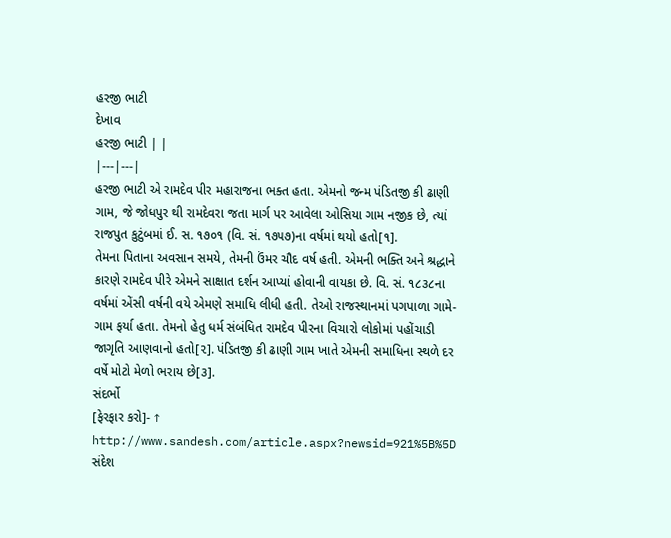હરજી ભાટી
દેખાવ
હરજી ભાટી | |
|---|---|
હરજી ભાટી એ રામદેવ પીર મહારાજના ભક્ત હતા. એમનો જન્મ પંડિતજી કી ઢાણી ગામ, જે જોધપુર થી રામદેવરા જતા માર્ગ પર આવેલા ઓસિયા ગામ નજીક છે, ત્યાં રાજપુત કુટુંબમાં ઈ. સ. ૧૭૦૧ (વિ. સં. ૧૭૫૭)ના વર્ષમાં થયો હતો[૧].
તેમના પિતાના અવસાન સમયે, તેમની ઉંમર ચૌદ વર્ષ હતી. એમની ભક્તિ અને શ્રદ્ધાને કારણે રામદેવ પીરે એમને સાક્ષાત દર્શન આપ્યાં હોવાની વાયકા છે. વિ. સં. ૧૮૩૮ના વર્ષમાં એંસી વર્ષની વયે એમણે સમાધિ લીધી હતી. તેઓ રાજસ્થાનમાં પગપાળા ગામે-ગામ ફર્યા હતા. તેમનો હેતુ ધર્મ સંબંધિત રામદેવ પીરના વિચારો લોકોમાં પહોંચાડી જાગૃતિ આણવાનો હતો[૨]. પંડિતજી કી ઢાણી ગામ ખાતે એમની સમાધિના સ્થળે દર વર્ષે મોટો મેળો ભરાય છે[૩].
સંદર્ભો
[ફેરફાર કરો]- ↑ http://www.sandesh.com/article.aspx?newsid=921%5B%5D સંદેશ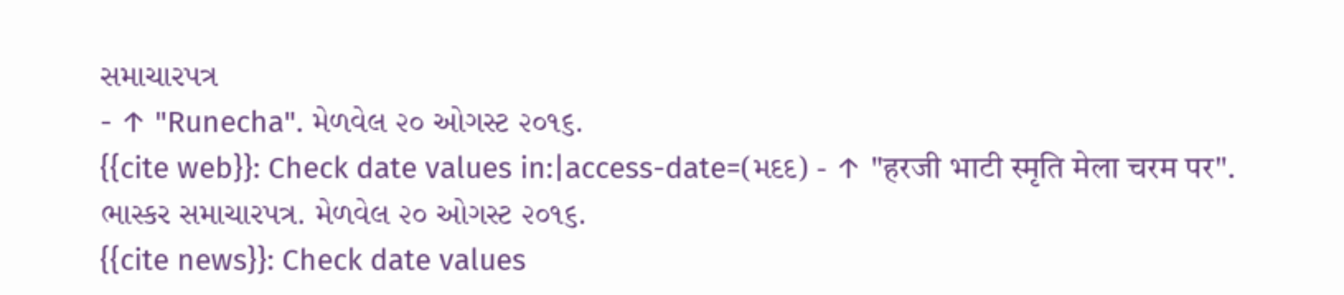સમાચારપત્ર
- ↑ "Runecha". મેળવેલ ૨૦ ઓગસ્ટ ૨૦૧૬.
{{cite web}}: Check date values in:|access-date=(મદદ) - ↑ "हरजी भाटी स्मृति मेला चरम पर". ભાસ્કર સમાચારપત્ર. મેળવેલ ૨૦ ઓગસ્ટ ૨૦૧૬.
{{cite news}}: Check date values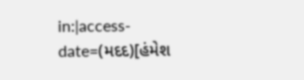in:|access-date=(મદદ)[હંમેશ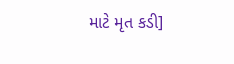માટે મૃત કડી]